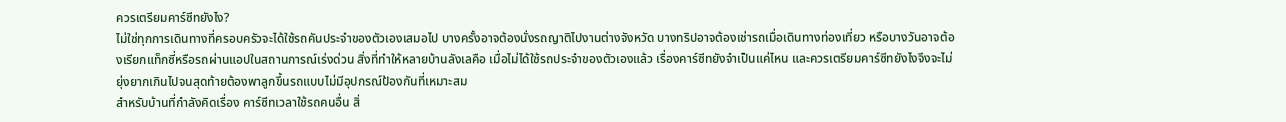ควรเตรียมคาร์ซีทยังไง?
ไม่ใช่ทุกการเดินทางที่ครอบครัวจะได้ใช้รถคันประจำของตัวเองเสมอไป บางครั้งอาจต้องนั่งรถญาติไปงานต่างจังหวัด บางทริปอาจต้องเช่ารถเมื่อเดินทางท่องเที่ยว หรือบางวันอาจต้องเรียกแท็กซี่หรือรถผ่านแอปในสถานการณ์เร่งด่วน สิ่งที่ทำให้หลายบ้านลังเลคือ เมื่อไม่ได้ใช้รถประจำของตัวเองแล้ว เรื่องคาร์ซีทยังจำเป็นแค่ไหน และควรเตรียมคาร์ซีทยังไงจึงจะไม่ยุ่งยากเกินไปจนสุดท้ายต้องพาลูกขึ้นรถแบบไม่มีอุปกรณ์ป้องกันที่เหมาะสม
สำหรับบ้านที่กำลังคิดเรื่อง คาร์ซีทเวลาใช้รถคนอื่น สิ่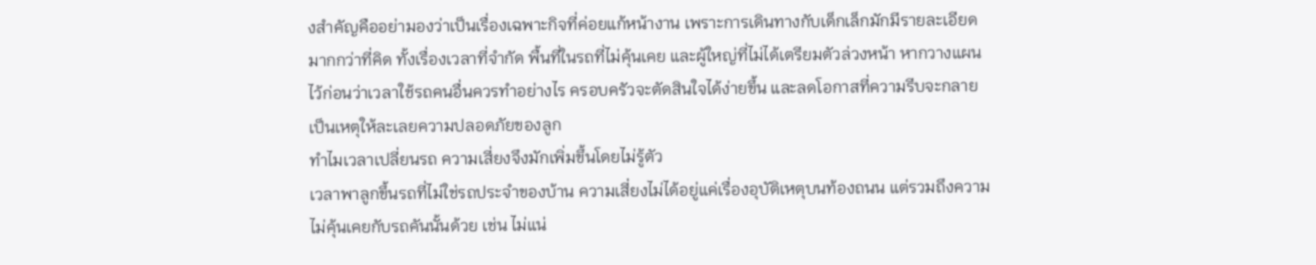งสำคัญคืออย่ามองว่าเป็นเรื่องเฉพาะกิจที่ค่อยแก้หน้างาน เพราะการเดินทางกับเด็กเล็กมักมีรายละเอียดมากกว่าที่คิด ทั้งเรื่องเวลาที่จำกัด พื้นที่ในรถที่ไม่คุ้นเคย และผู้ใหญ่ที่ไม่ได้เตรียมตัวล่วงหน้า หากวางแผนไว้ก่อนว่าเวลาใช้รถคนอื่นควรทำอย่างไร ครอบครัวจะตัดสินใจได้ง่ายขึ้น และลดโอกาสที่ความรีบจะกลายเป็นเหตุให้ละเลยความปลอดภัยของลูก
ทำไมเวลาเปลี่ยนรถ ความเสี่ยงจึงมักเพิ่มขึ้นโดยไม่รู้ตัว
เวลาพาลูกขึ้นรถที่ไม่ใช่รถประจำของบ้าน ความเสี่ยงไม่ได้อยู่แค่เรื่องอุบัติเหตุบนท้องถนน แต่รวมถึงความไม่คุ้นเคยกับรถคันนั้นด้วย เช่น ไม่แน่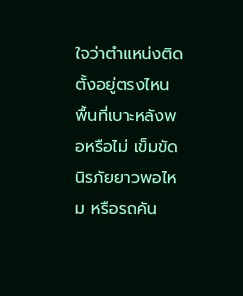ใจว่าตำแหน่งติดตั้งอยู่ตรงไหน พื้นที่เบาะหลังพอหรือไม่ เข็มขัดนิรภัยยาวพอไหม หรือรถคัน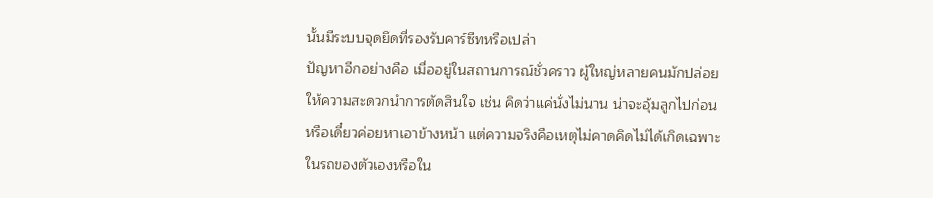นั้นมีระบบจุดยึดที่รองรับคาร์ซีทหรือเปล่า
ปัญหาอีกอย่างคือ เมื่ออยู่ในสถานการณ์ชั่วคราว ผู้ใหญ่หลายคนมักปล่อยให้ความสะดวกนำการตัดสินใจ เช่น คิดว่าแค่นั่งไม่นาน น่าจะอุ้มลูกไปก่อน หรือเดี๋ยวค่อยหาเอาข้างหน้า แต่ความจริงคือเหตุไม่คาดคิดไม่ได้เกิดเฉพาะในรถของตัวเองหรือใน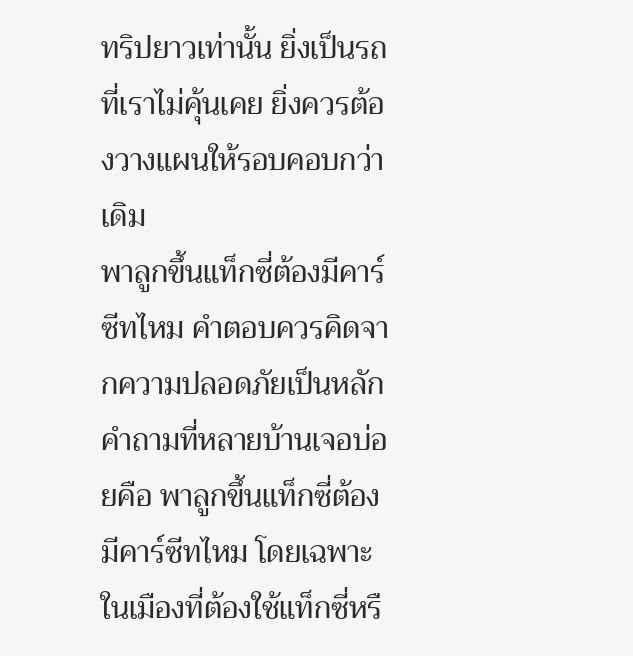ทริปยาวเท่านั้น ยิ่งเป็นรถที่เราไม่คุ้นเคย ยิ่งควรต้องวางแผนให้รอบคอบกว่าเดิม
พาลูกขึ้นแท็กซี่ต้องมีคาร์ซีทไหม คำตอบควรคิดจากความปลอดภัยเป็นหลัก
คำถามที่หลายบ้านเจอบ่อยคือ พาลูกขึ้นแท็กซี่ต้องมีคาร์ซีทไหม โดยเฉพาะในเมืองที่ต้องใช้แท็กซี่หรื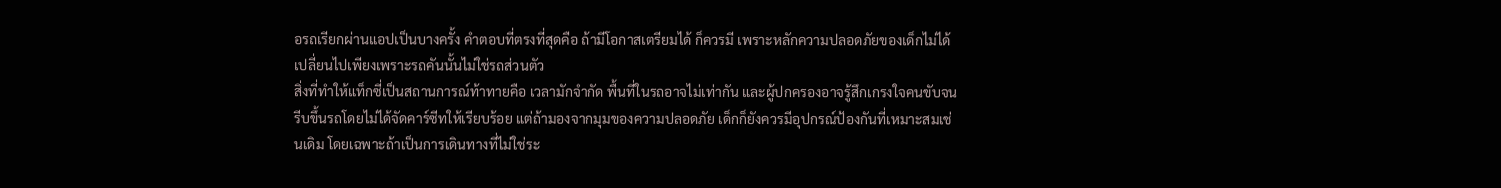อรถเรียกผ่านแอปเป็นบางครั้ง คำตอบที่ตรงที่สุดคือ ถ้ามีโอกาสเตรียมได้ ก็ควรมี เพราะหลักความปลอดภัยของเด็กไม่ได้เปลี่ยนไปเพียงเพราะรถคันนั้นไม่ใช่รถส่วนตัว
สิ่งที่ทำให้แท็กซี่เป็นสถานการณ์ท้าทายคือ เวลามักจำกัด พื้นที่ในรถอาจไม่เท่ากัน และผู้ปกครองอาจรู้สึกเกรงใจคนขับจนรีบขึ้นรถโดยไม่ได้จัดคาร์ซีทให้เรียบร้อย แต่ถ้ามองจากมุมของความปลอดภัย เด็กก็ยังควรมีอุปกรณ์ป้องกันที่เหมาะสมเช่นเดิม โดยเฉพาะถ้าเป็นการเดินทางที่ไม่ใช่ระ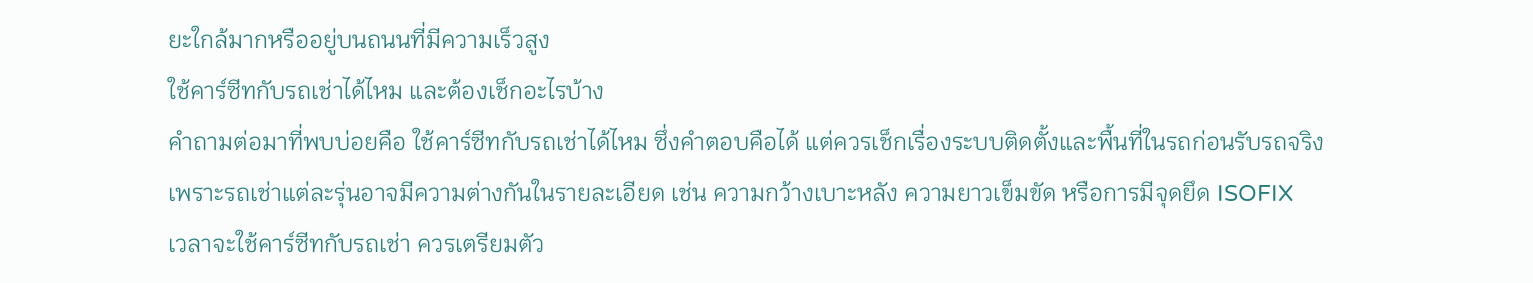ยะใกล้มากหรืออยู่บนถนนที่มีความเร็วสูง
ใช้คาร์ซีทกับรถเช่าได้ไหม และต้องเช็กอะไรบ้าง
คำถามต่อมาที่พบบ่อยคือ ใช้คาร์ซีทกับรถเช่าได้ไหม ซึ่งคำตอบคือได้ แต่ควรเช็กเรื่องระบบติดตั้งและพื้นที่ในรถก่อนรับรถจริง เพราะรถเช่าแต่ละรุ่นอาจมีความต่างกันในรายละเอียด เช่น ความกว้างเบาะหลัง ความยาวเข็มขัด หรือการมีจุดยึด ISOFIX
เวลาจะใช้คาร์ซีทกับรถเช่า ควรเตรียมตัว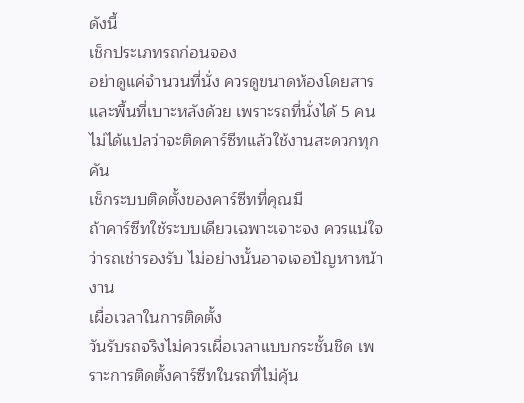ดังนี้
เช็กประเภทรถก่อนจอง
อย่าดูแค่จำนวนที่นั่ง ควรดูขนาดห้องโดยสารและพื้นที่เบาะหลังด้วย เพราะรถที่นั่งได้ 5 คนไม่ได้แปลว่าจะติดคาร์ซีทแล้วใช้งานสะดวกทุกคัน
เช็กระบบติดตั้งของคาร์ซีทที่คุณมี
ถ้าคาร์ซีทใช้ระบบเดียวเฉพาะเจาะจง ควรแน่ใจว่ารถเช่ารองรับ ไม่อย่างนั้นอาจเจอปัญหาหน้างาน
เผื่อเวลาในการติดตั้ง
วันรับรถจริงไม่ควรเผื่อเวลาแบบกระชั้นชิด เพราะการติดตั้งคาร์ซีทในรถที่ไม่คุ้น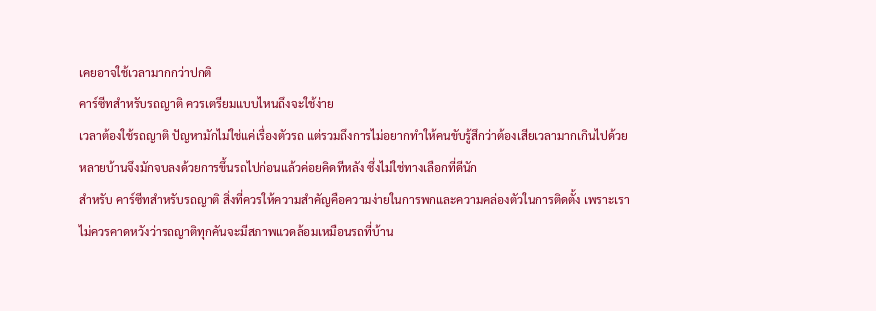เคยอาจใช้เวลามากกว่าปกติ
คาร์ซีทสำหรับรถญาติ ควรเตรียมแบบไหนถึงจะใช้ง่าย
เวลาต้องใช้รถญาติ ปัญหามักไม่ใช่แค่เรื่องตัวรถ แต่รวมถึงการไม่อยากทำให้คนขับรู้สึกว่าต้องเสียเวลามากเกินไปด้วย หลายบ้านจึงมักจบลงด้วยการขึ้นรถไปก่อนแล้วค่อยคิดทีหลัง ซึ่งไม่ใช่ทางเลือกที่ดีนัก
สำหรับ คาร์ซีทสำหรับรถญาติ สิ่งที่ควรให้ความสำคัญคือความง่ายในการพกและความคล่องตัวในการติดตั้ง เพราะเราไม่ควรคาดหวังว่ารถญาติทุกคันจะมีสภาพแวดล้อมเหมือนรถที่บ้าน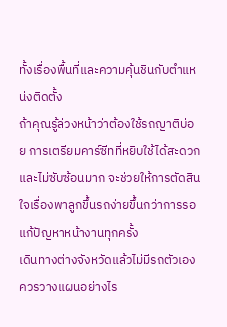ทั้งเรื่องพื้นที่และความคุ้นชินกับตำแหน่งติดตั้ง
ถ้าคุณรู้ล่วงหน้าว่าต้องใช้รถญาติบ่อย การเตรียมคาร์ซีทที่หยิบใช้ได้สะดวกและไม่ซับซ้อนมาก จะช่วยให้การตัดสินใจเรื่องพาลูกขึ้นรถง่ายขึ้นกว่าการรอแก้ปัญหาหน้างานทุกครั้ง
เดินทางต่างจังหวัดแล้วไม่มีรถตัวเอง ควรวางแผนอย่างไร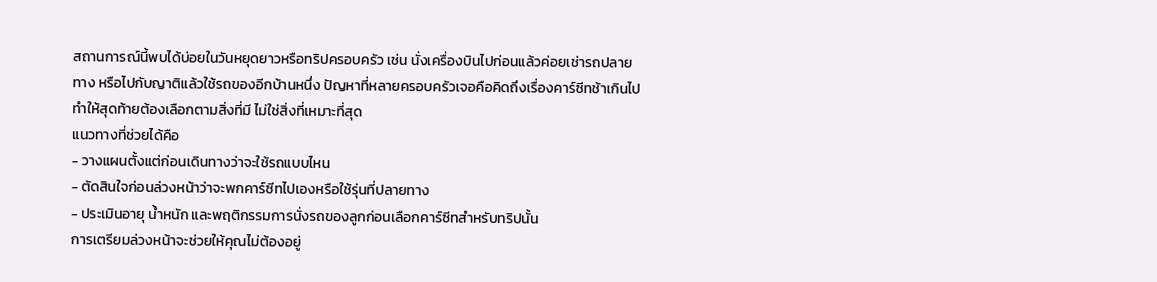สถานการณ์นี้พบได้บ่อยในวันหยุดยาวหรือทริปครอบครัว เช่น นั่งเครื่องบินไปก่อนแล้วค่อยเช่ารถปลายทาง หรือไปกับญาติแล้วใช้รถของอีกบ้านหนึ่ง ปัญหาที่หลายครอบครัวเจอคือคิดถึงเรื่องคาร์ซีทช้าเกินไป ทำให้สุดท้ายต้องเลือกตามสิ่งที่มี ไม่ใช่สิ่งที่เหมาะที่สุด
แนวทางที่ช่วยได้คือ
- วางแผนตั้งแต่ก่อนเดินทางว่าจะใช้รถแบบไหน
- ตัดสินใจก่อนล่วงหน้าว่าจะพกคาร์ซีทไปเองหรือใช้รุ่นที่ปลายทาง
- ประเมินอายุ น้ำหนัก และพฤติกรรมการนั่งรถของลูกก่อนเลือกคาร์ซีทสำหรับทริปนั้น
การเตรียมล่วงหน้าจะช่วยให้คุณไม่ต้องอยู่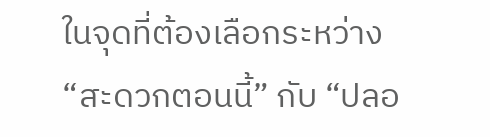ในจุดที่ต้องเลือกระหว่าง “สะดวกตอนนี้” กับ “ปลอ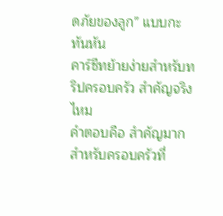ดภัยของลูก” แบบกะทันหัน
คาร์ซีทย้ายง่ายสำหรับทริปครอบครัว สำคัญจริงไหม
คำตอบคือ สำคัญมาก สำหรับครอบครัวที่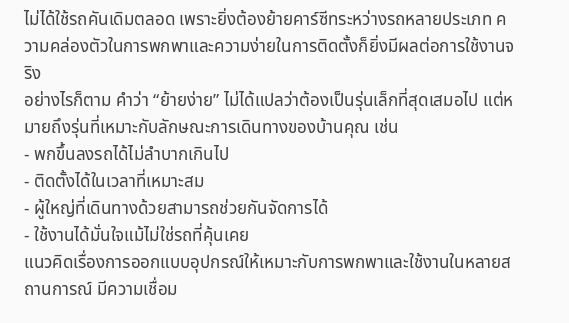ไม่ได้ใช้รถคันเดิมตลอด เพราะยิ่งต้องย้ายคาร์ซีทระหว่างรถหลายประเภท ความคล่องตัวในการพกพาและความง่ายในการติดตั้งก็ยิ่งมีผลต่อการใช้งานจริง
อย่างไรก็ตาม คำว่า “ย้ายง่าย” ไม่ได้แปลว่าต้องเป็นรุ่นเล็กที่สุดเสมอไป แต่หมายถึงรุ่นที่เหมาะกับลักษณะการเดินทางของบ้านคุณ เช่น
- พกขึ้นลงรถได้ไม่ลำบากเกินไป
- ติดตั้งได้ในเวลาที่เหมาะสม
- ผู้ใหญ่ที่เดินทางด้วยสามารถช่วยกันจัดการได้
- ใช้งานได้มั่นใจแม้ไม่ใช่รถที่คุ้นเคย
แนวคิดเรื่องการออกแบบอุปกรณ์ให้เหมาะกับการพกพาและใช้งานในหลายสถานการณ์ มีความเชื่อม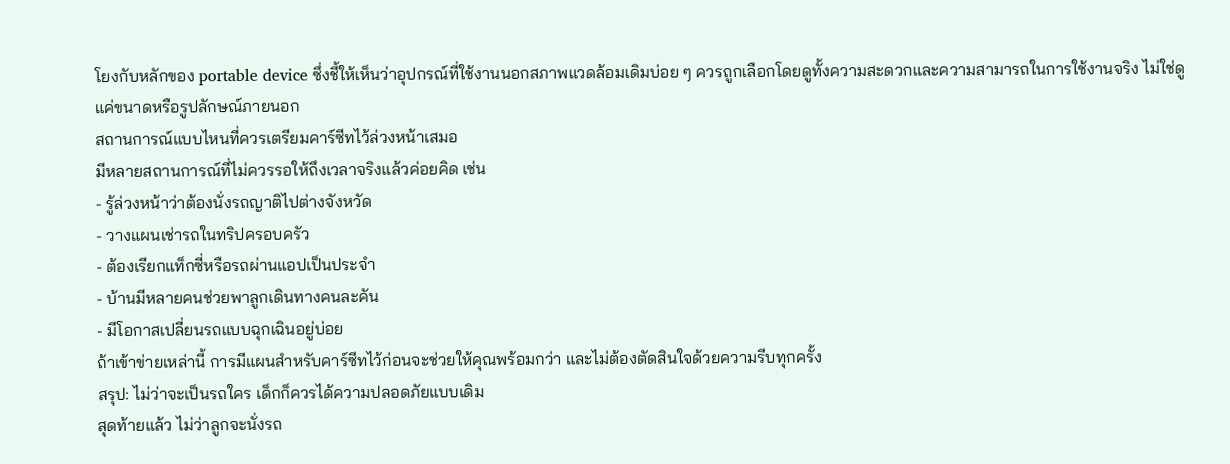โยงกับหลักของ portable device ซึ่งชี้ให้เห็นว่าอุปกรณ์ที่ใช้งานนอกสภาพแวดล้อมเดิมบ่อย ๆ ควรถูกเลือกโดยดูทั้งความสะดวกและความสามารถในการใช้งานจริง ไม่ใช่ดูแค่ขนาดหรือรูปลักษณ์ภายนอก
สถานการณ์แบบไหนที่ควรเตรียมคาร์ซีทไว้ล่วงหน้าเสมอ
มีหลายสถานการณ์ที่ไม่ควรรอให้ถึงเวลาจริงแล้วค่อยคิด เช่น
- รู้ล่วงหน้าว่าต้องนั่งรถญาติไปต่างจังหวัด
- วางแผนเช่ารถในทริปครอบครัว
- ต้องเรียกแท็กซี่หรือรถผ่านแอปเป็นประจำ
- บ้านมีหลายคนช่วยพาลูกเดินทางคนละคัน
- มีโอกาสเปลี่ยนรถแบบฉุกเฉินอยู่บ่อย
ถ้าเข้าข่ายเหล่านี้ การมีแผนสำหรับคาร์ซีทไว้ก่อนจะช่วยให้คุณพร้อมกว่า และไม่ต้องตัดสินใจด้วยความรีบทุกครั้ง
สรุป: ไม่ว่าจะเป็นรถใคร เด็กก็ควรได้ความปลอดภัยแบบเดิม
สุดท้ายแล้ว ไม่ว่าลูกจะนั่งรถ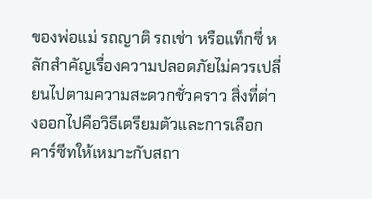ของพ่อแม่ รถญาติ รถเช่า หรือแท็กซี่ หลักสำคัญเรื่องความปลอดภัยไม่ควรเปลี่ยนไปตามความสะดวกชั่วคราว สิ่งที่ต่างออกไปคือวิธีเตรียมตัวและการเลือกคาร์ซีทให้เหมาะกับสถา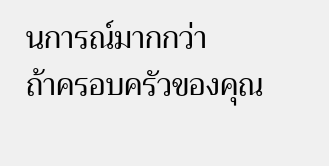นการณ์มากกว่า
ถ้าครอบครัวของคุณ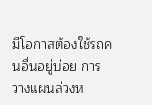มีโอกาสต้องใช้รถคนอื่นอยู่บ่อย การวางแผนล่วงห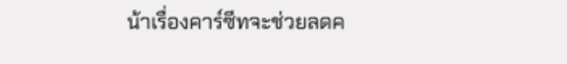น้าเรื่องคาร์ซีทจะช่วยลดค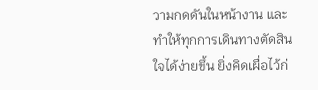วามกดดันในหน้างาน และทำให้ทุกการเดินทางตัดสินใจได้ง่ายขึ้น ยิ่งคิดเผื่อไว้ก่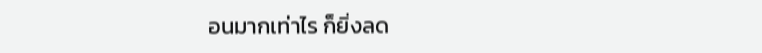อนมากเท่าไร ก็ยิ่งลด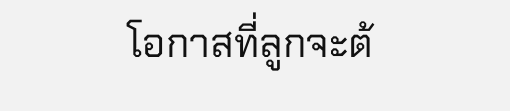โอกาสที่ลูกจะต้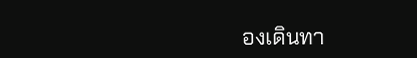องเดินทา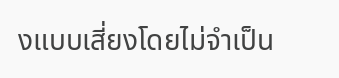งแบบเสี่ยงโดยไม่จำเป็น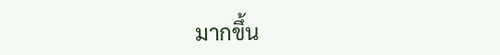มากขึ้น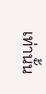เท่านั้น